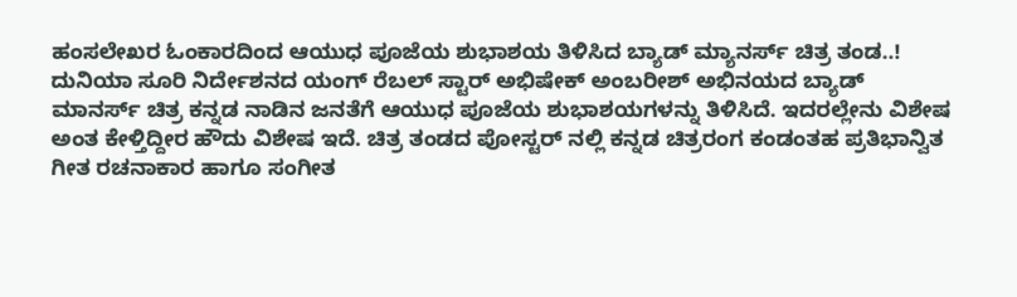ಹಂಸಲೇಖರ ಓಂಕಾರದಿಂದ ಆಯುಧ ಪೂಜೆಯ ಶುಭಾಶಯ ತಿಳಿಸಿದ ಬ್ಯಾಡ್ ಮ್ಯಾನರ್ಸ್ ಚಿತ್ರ ತಂಡ..!
ದುನಿಯಾ ಸೂರಿ ನಿರ್ದೇಶನದ ಯಂಗ್ ರೆಬಲ್ ಸ್ಟಾರ್ ಅಭಿಷೇಕ್ ಅಂಬರೀಶ್ ಅಭಿನಯದ ಬ್ಯಾಡ್ ಮಾನರ್ಸ್ ಚಿತ್ರ ಕನ್ನಡ ನಾಡಿನ ಜನತೆಗೆ ಆಯುಧ ಪೂಜೆಯ ಶುಭಾಶಯಗಳನ್ನು ತಿಳಿಸಿದೆ. ಇದರಲ್ಲೇನು ವಿಶೇಷ ಅಂತ ಕೇಳ್ತಿದ್ದೀರ ಹೌದು ವಿಶೇಷ ಇದೆ. ಚಿತ್ರ ತಂಡದ ಪೋಸ್ಟರ್ ನಲ್ಲಿ ಕನ್ನಡ ಚಿತ್ರರಂಗ ಕಂಡಂತಹ ಪ್ರತಿಭಾನ್ವಿತ ಗೀತ ರಚನಾಕಾರ ಹಾಗೂ ಸಂಗೀತ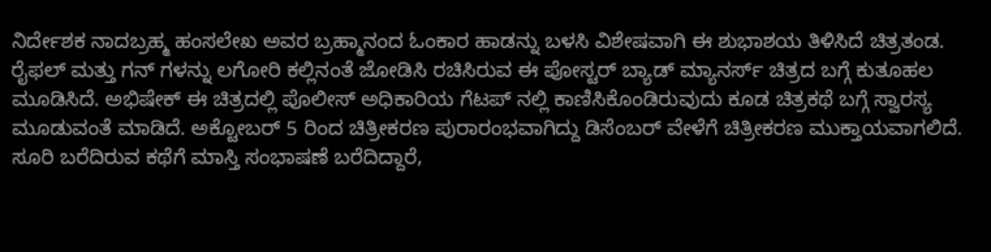ನಿರ್ದೇಶಕ ನಾದಬ್ರಹ್ಮ ಹಂಸಲೇಖ ಅವರ ಬ್ರಹ್ಮಾನಂದ ಓಂಕಾರ ಹಾಡನ್ನು ಬಳಸಿ ವಿಶೇಷವಾಗಿ ಈ ಶುಭಾಶಯ ತಿಳಿಸಿದೆ ಚಿತ್ರತಂಡ.
ರೈಫಲ್ ಮತ್ತು ಗನ್ ಗಳನ್ನು ಲಗೋರಿ ಕಲ್ಲಿನಂತೆ ಜೋಡಿಸಿ ರಚಿಸಿರುವ ಈ ಪೋಸ್ಟರ್ ಬ್ಯಾಡ್ ಮ್ಯಾನರ್ಸ್ ಚಿತ್ರದ ಬಗ್ಗೆ ಕುತೂಹಲ ಮೂಡಿಸಿದೆ. ಅಭಿಷೇಕ್ ಈ ಚಿತ್ರದಲ್ಲಿ ಪೊಲೀಸ್ ಅಧಿಕಾರಿಯ ಗೆಟಪ್ ನಲ್ಲಿ ಕಾಣಿಸಿಕೊಂಡಿರುವುದು ಕೂಡ ಚಿತ್ರಕಥೆ ಬಗ್ಗೆ ಸ್ವಾರಸ್ಯ ಮೂಡುವಂತೆ ಮಾಡಿದೆ. ಅಕ್ಟೋಬರ್ 5 ರಿಂದ ಚಿತ್ರೀಕರಣ ಪುರಾರಂಭವಾಗಿದ್ದು ಡಿಸೆಂಬರ್ ವೇಳೆಗೆ ಚಿತ್ರೀಕರಣ ಮುಕ್ತಾಯವಾಗಲಿದೆ.
ಸೂರಿ ಬರೆದಿರುವ ಕಥೆಗೆ ಮಾಸ್ತಿ ಸಂಭಾಷಣೆ ಬರೆದಿದ್ದಾರೆ,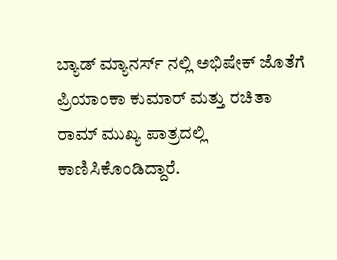ಬ್ಯಾಡ್ ಮ್ಯಾನರ್ಸ್ ನಲ್ಲಿ ಅಭಿಷೇಕ್ ಜೊತೆಗೆ ಪ್ರಿಯಾಂಕಾ ಕುಮಾರ್ ಮತ್ತು ರಚಿತಾ ರಾಮ್ ಮುಖ್ಯ ಪಾತ್ರದಲ್ಲಿ ಕಾಣಿಸಿಕೊಂಡಿದ್ದಾರೆ.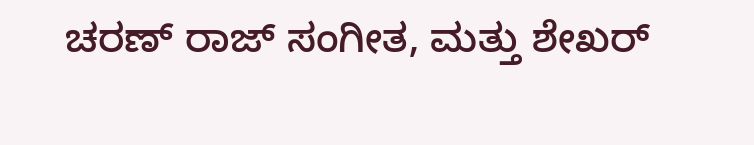ಚರಣ್ ರಾಜ್ ಸಂಗೀತ, ಮತ್ತು ಶೇಖರ್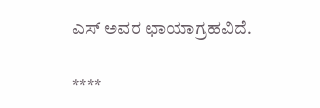ಎಸ್ ಅವರ ಛಾಯಾಗ್ರಹವಿದೆ.

****